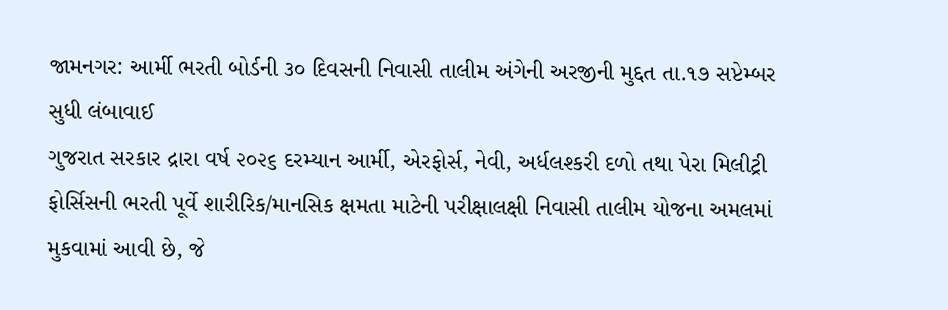જામનગર: આર્મી ભરતી બોર્ડની ૩૦ દિવસની નિવાસી તાલીમ અંગેની અરજીની મુદ્દત તા.૧૭ સપ્ટેમ્બર સુધી લંબાવાઈ
ગુજરાત સરકાર દ્રારા વર્ષ ૨૦૨૬ દરમ્યાન આર્મી, એરફોર્સ, નેવી, અર્ધલશ્કરી દળો તથા પેરા મિલીટ્રી ફોર્સિસની ભરતી પૂર્વે શારીરિક/માનસિક ક્ષમતા માટેની પરીક્ષાલક્ષી નિવાસી તાલીમ યોજના અમલમાં મુકવામાં આવી છે, જે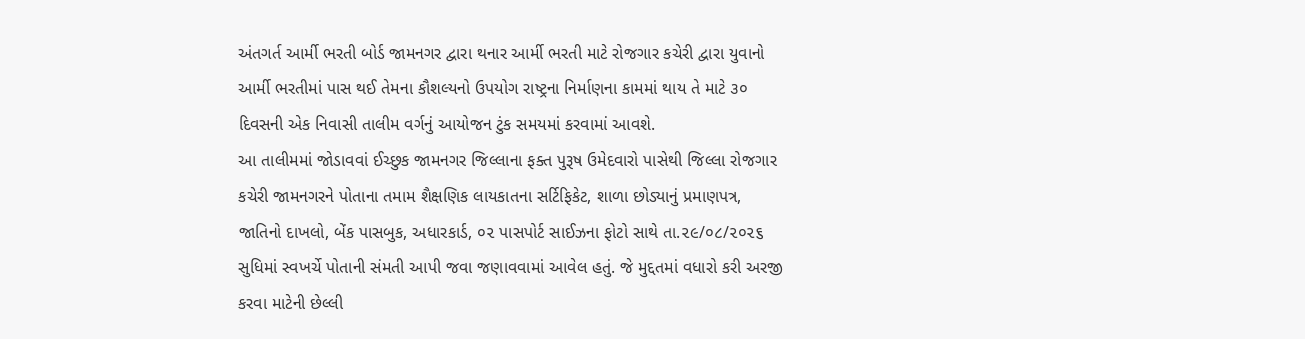અંતગર્ત આર્મી ભરતી બોર્ડ જામનગર દ્વારા થનાર આર્મી ભરતી માટે રોજગાર કચેરી દ્વારા યુવાનો આર્મી ભરતીમાં પાસ થઈ તેમના કૌશલ્યનો ઉપયોગ રાષ્ટ્રના નિર્માણના કામમાં થાય તે માટે ૩૦ દિવસની એક નિવાસી તાલીમ વર્ગનું આયોજન ટુંક સમયમાં કરવામાં આવશે.
આ તાલીમમાં જોડાવવાં ઈચ્છુક જામનગર જિલ્લાના ફક્ત પુરૂષ ઉમેદવારો પાસેથી જિલ્લા રોજગાર કચેરી જામનગરને પોતાના તમામ શૈક્ષણિક લાયકાતના સર્ટિફિકેટ, શાળા છોડ્યાનું પ્રમાણપત્ર, જાતિનો દાખલો, બેંક પાસબુક, અધારકાર્ડ, ૦૨ પાસપોર્ટ સાઈઝના ફોટો સાથે તા.૨૯/૦૮/૨૦૨૬ સુધિમાં સ્વખર્ચે પોતાની સંમતી આપી જવા જણાવવામાં આવેલ હતું. જે મુદ્દતમાં વધારો કરી અરજી કરવા માટેની છેલ્લી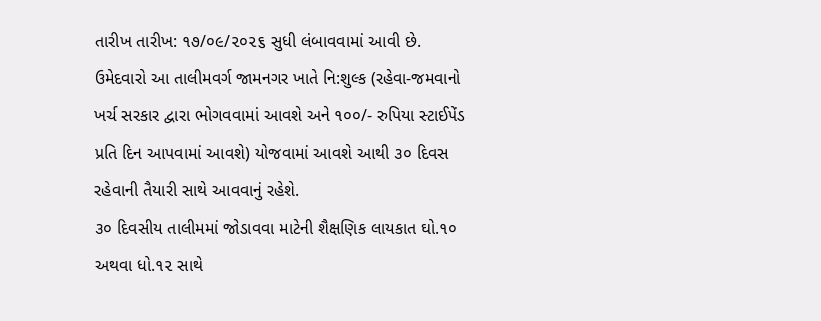તારીખ તારીખ: ૧૭/૦૯/૨૦૨૬ સુધી લંબાવવામાં આવી છે. ઉમેદવારો આ તાલીમવર્ગ જામનગર ખાતે નિ:શુલ્ક (રહેવા-જમવાનો ખર્ચ સરકાર દ્વારા ભોગવવામાં આવશે અને ૧૦૦/- રુપિયા સ્ટાઈપેંડ પ્રતિ દિન આપવામાં આવશે) યોજવામાં આવશે આથી ૩૦ દિવસ રહેવાની તૈયારી સાથે આવવાનું રહેશે.
૩૦ દિવસીય તાલીમમાં જોડાવવા માટેની શૈક્ષણિક લાયકાત ઘો.૧૦ અથવા ધો.૧૨ સાથે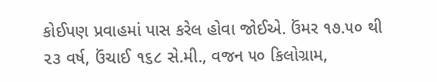કોઈપણ પ્રવાહમાં પાસ કરેલ હોવા જોઈએ. ઉંમર ૧૭.૫૦ થી ૨૩ વર્ષ, ઉંચાઈ ૧૬૮ સે.મી., વજન ૫૦ કિલોગ્રામ,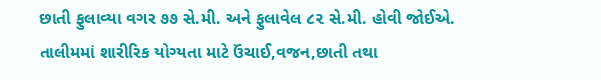છાતી ફુલાવ્યા વગર ૭૭ સે.મી. અને ફુલાવેલ ૮૨ સે.મી. હોવી જોઈએ. તાલીમમાં શારીરિક યોગ્યતા માટે ઉંચાઈ,વજન,છાતી તથા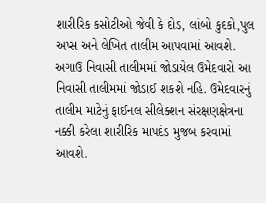શારીરિક કસોટીઓ જેવી કે દોડ, લાંબો કુદકો,પુલ અપ્સ અને લેખિત તાલીમ આપવામાં આવશે.
અગાઉ નિવાસી તાલીમમાં જોડાયેલ ઉમેદવારો આ નિવાસી તાલીમમાં જોડાઈ શકશે નહિ. ઉમેદવારનું તાલીમ માટેનું ફાઈનલ સીલેક્શન સંરક્ષણક્ષેત્રના નક્કી કરેલા શારીરિક માપદંડ મુજબ કરવામાં આવશે.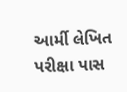આર્મી લેખિત પરીક્ષા પાસ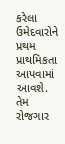કરેલા ઉમેદવારોને પ્રથમ પ્રાથમિકતા આપવામાં આવશે. તેમ રોજગાર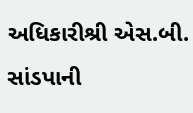અધિકારીશ્રી એસ.બી. સાંડપાની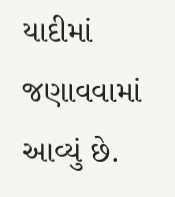યાદીમાં જણાવવામાં આવ્યું છે.